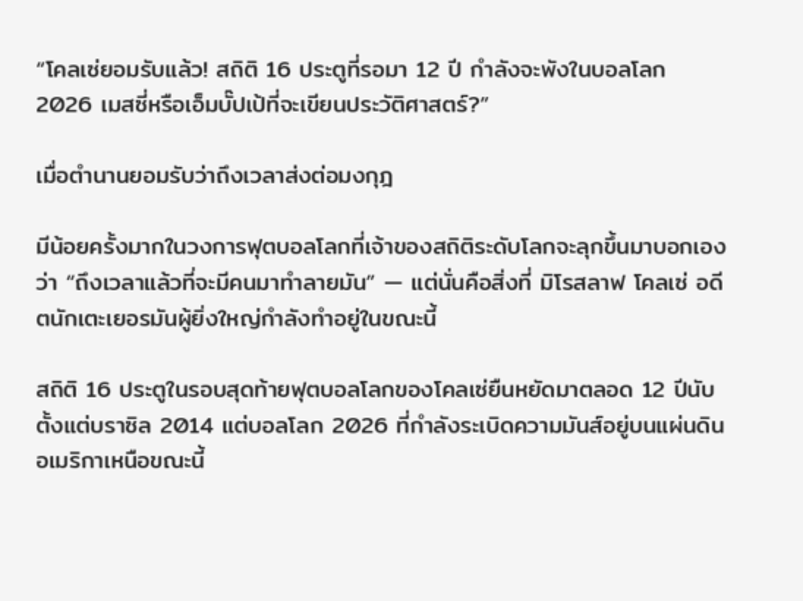“โคลเซ่ยอมรับแล้ว! สถิติ 16 ประตูที่รอมา 12 ปี กำลังจะพังในบอลโลก 2026 เมสซี่หรือเอ็มบั๊ปเป้ที่จะเขียนประวัติศาสตร์?”

เมื่อตำนานยอมรับว่าถึงเวลาส่งต่อมงกุฎ

มีน้อยครั้งมากในวงการฟุตบอลโลกที่เจ้าของสถิติระดับโลกจะลุกขึ้นมาบอกเองว่า “ถึงเวลาแล้วที่จะมีคนมาทำลายมัน” — แต่นั่นคือสิ่งที่ มิโรสลาฟ โคลเซ่ อดีตนักเตะเยอรมันผู้ยิ่งใหญ่กำลังทำอยู่ในขณะนี้

สถิติ 16 ประตูในรอบสุดท้ายฟุตบอลโลกของโคลเซ่ยืนหยัดมาตลอด 12 ปีนับตั้งแต่บราซิล 2014 แต่บอลโลก 2026 ที่กำลังระเบิดความมันส์อยู่บนแผ่นดินอเมริกาเหนือขณะนี้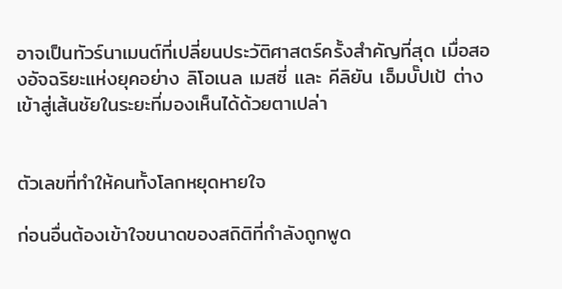อาจเป็นทัวร์นาเมนต์ที่เปลี่ยนประวัติศาสตร์ครั้งสำคัญที่สุด เมื่อสองอัจฉริยะแห่งยุคอย่าง ลิโอเนล เมสซี่ และ คีลิยัน เอ็มบั๊ปเป้ ต่างเข้าสู่เส้นชัยในระยะที่มองเห็นได้ด้วยตาเปล่า


ตัวเลขที่ทำให้คนทั้งโลกหยุดหายใจ

ก่อนอื่นต้องเข้าใจขนาดของสถิติที่กำลังถูกพูด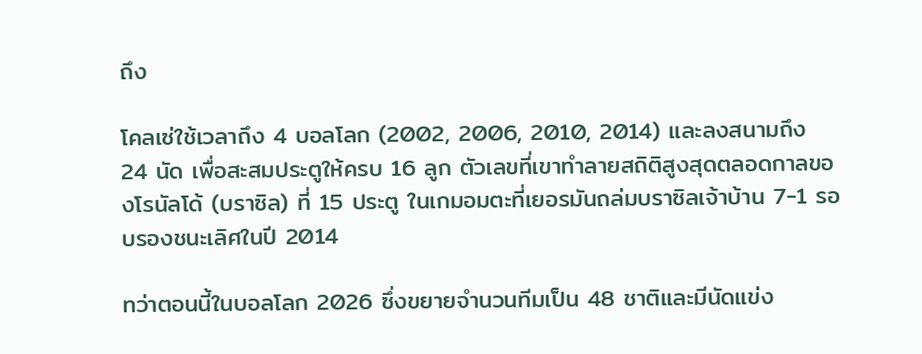ถึง

โคลเซ่ใช้เวลาถึง 4 บอลโลก (2002, 2006, 2010, 2014) และลงสนามถึง 24 นัด เพื่อสะสมประตูให้ครบ 16 ลูก ตัวเลขที่เขาทำลายสถิติสูงสุดตลอดกาลของโรนัลโด้ (บราซิล) ที่ 15 ประตู ในเกมอมตะที่เยอรมันถล่มบราซิลเจ้าบ้าน 7-1 รอบรองชนะเลิศในปี 2014

ทว่าตอนนี้ในบอลโลก 2026 ซึ่งขยายจำนวนทีมเป็น 48 ชาติและมีนัดแข่ง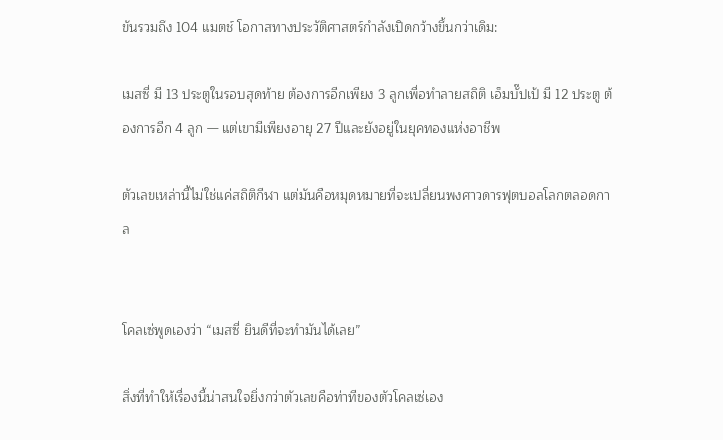ขันรวมถึง 104 แมตช์ โอกาสทางประวัติศาสตร์กำลังเปิดกว้างขึ้นกว่าเดิม:

เมสซี่ มี 13 ประตูในรอบสุดท้าย ต้องการอีกเพียง 3 ลูกเพื่อทำลายสถิติ เอ็มบั๊ปเป้ มี 12 ประตู ต้องการอีก 4 ลูก — แต่เขามีเพียงอายุ 27 ปีและยังอยู่ในยุคทองแห่งอาชีพ

ตัวเลขเหล่านี้ไม่ใช่แค่สถิติกีฬา แต่มันคือหมุดหมายที่จะเปลี่ยนพงศาวดารฟุตบอลโลกตลอดกาล


โคลเซ่พูดเองว่า “เมสซี่ ยินดีที่จะทำมันได้เลย”

สิ่งที่ทำให้เรื่องนี้น่าสนใจยิ่งกว่าตัวเลขคือท่าทีของตัวโคลเซ่เอง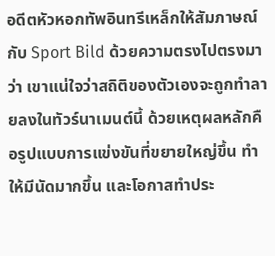อดีตหัวหอกทัพอินทรีเหล็กให้สัมภาษณ์กับ Sport Bild ด้วยความตรงไปตรงมาว่า เขาแน่ใจว่าสถิติของตัวเองจะถูกทำลายลงในทัวร์นาเมนต์นี้ ด้วยเหตุผลหลักคือรูปแบบการแข่งขันที่ขยายใหญ่ขึ้น ทำให้มีนัดมากขึ้น และโอกาสทำประ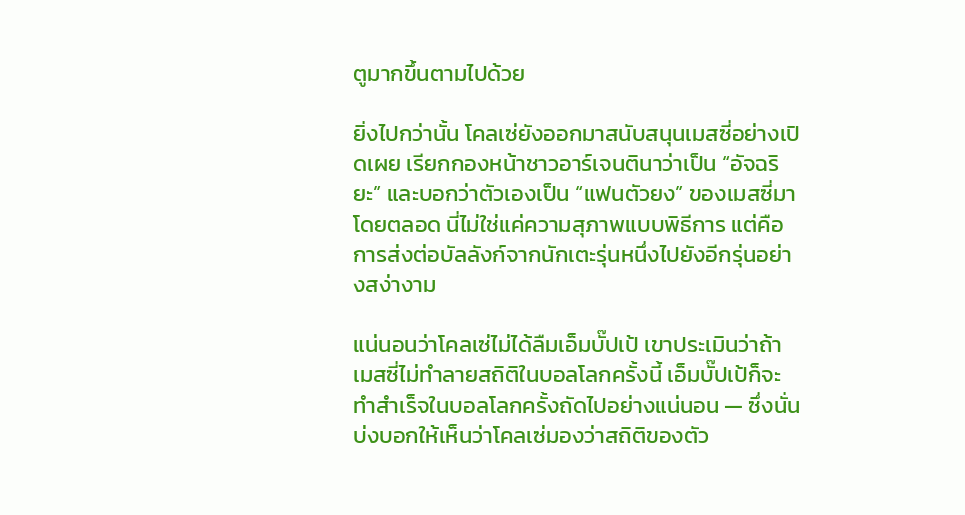ตูมากขึ้นตามไปด้วย

ยิ่งไปกว่านั้น โคลเซ่ยังออกมาสนับสนุนเมสซี่อย่างเปิดเผย เรียกกองหน้าชาวอาร์เจนตินาว่าเป็น “อัจฉริยะ” และบอกว่าตัวเองเป็น “แฟนตัวยง” ของเมสซี่มาโดยตลอด นี่ไม่ใช่แค่ความสุภาพแบบพิธีการ แต่คือการส่งต่อบัลลังก์จากนักเตะรุ่นหนึ่งไปยังอีกรุ่นอย่างสง่างาม

แน่นอนว่าโคลเซ่ไม่ได้ลืมเอ็มบั๊ปเป้ เขาประเมินว่าถ้าเมสซี่ไม่ทำลายสถิติในบอลโลกครั้งนี้ เอ็มบั๊ปเป้ก็จะทำสำเร็จในบอลโลกครั้งถัดไปอย่างแน่นอน — ซึ่งนั่นบ่งบอกให้เห็นว่าโคลเซ่มองว่าสถิติของตัว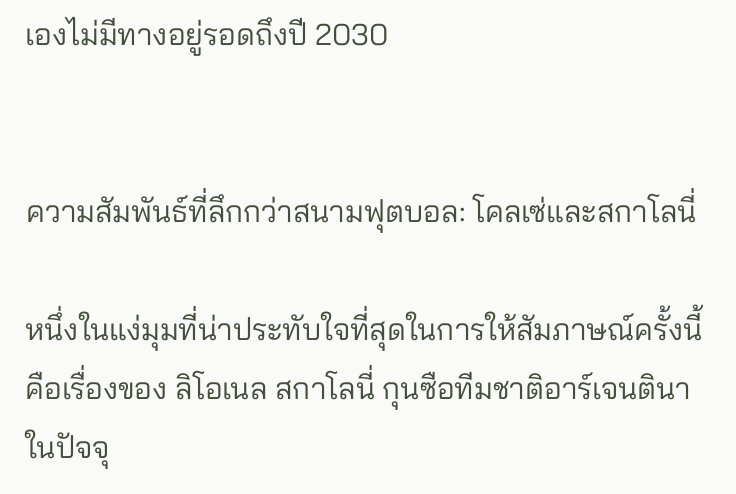เองไม่มีทางอยู่รอดถึงปี 2030


ความสัมพันธ์ที่ลึกกว่าสนามฟุตบอล: โคลเซ่และสกาโลนี่

หนึ่งในแง่มุมที่น่าประทับใจที่สุดในการให้สัมภาษณ์ครั้งนี้คือเรื่องของ ลิโอเนล สกาโลนี่ กุนซือทีมชาติอาร์เจนตินาในปัจจุ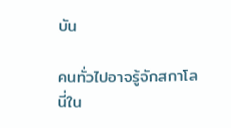บัน

คนทั่วไปอาจรู้จักสกาโลนี่ใน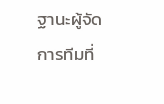ฐานะผู้จัดการทีมที่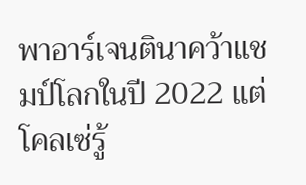พาอาร์เจนตินาคว้าแชมป์โลกในปี 2022 แต่โคลเซ่รู้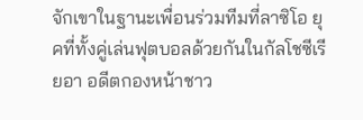จักเขาในฐานะเพื่อนร่วมทีมที่ลาซิโอ ยุคที่ทั้งคู่เล่นฟุตบอลด้วยกันในกัลโชซีเรียอา อดีตกองหน้าชาว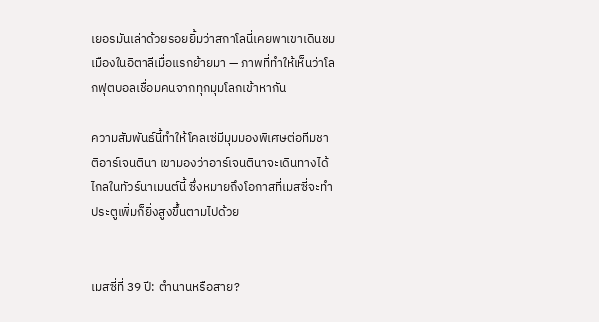เยอรมันเล่าด้วยรอยยิ้มว่าสกาโลนี่เคยพาเขาเดินชมเมืองในอิตาลีเมื่อแรกย้ายมา — ภาพที่ทำให้เห็นว่าโลกฟุตบอลเชื่อมคนจากทุกมุมโลกเข้าหากัน

ความสัมพันธ์นี้ทำให้โคลเซ่มีมุมมองพิเศษต่อทีมชาติอาร์เจนตินา เขามองว่าอาร์เจนตินาจะเดินทางได้ไกลในทัวร์นาเมนต์นี้ ซึ่งหมายถึงโอกาสที่เมสซี่จะทำประตูเพิ่มก็ยิ่งสูงขึ้นตามไปด้วย


เมสซี่ที่ 39 ปี: ตำนานหรือสาย?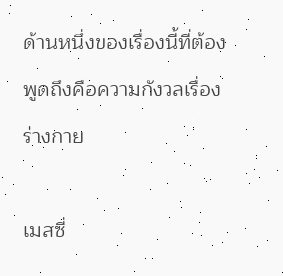ด้านหนึ่งของเรื่องนี้ที่ต้องพูดถึงคือความกังวลเรื่องร่างกาย

เมสซี่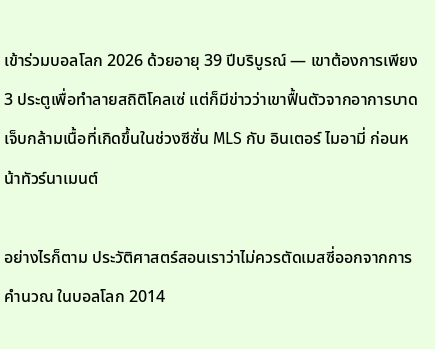เข้าร่วมบอลโลก 2026 ด้วยอายุ 39 ปีบริบูรณ์ — เขาต้องการเพียง 3 ประตูเพื่อทำลายสถิติโคลเซ่ แต่ก็มีข่าวว่าเขาฟื้นตัวจากอาการบาดเจ็บกล้ามเนื้อที่เกิดขึ้นในช่วงซีซั่น MLS กับ อินเตอร์ ไมอามี่ ก่อนหน้าทัวร์นาเมนต์

อย่างไรก็ตาม ประวัติศาสตร์สอนเราว่าไม่ควรตัดเมสซี่ออกจากการคำนวณ ในบอลโลก 2014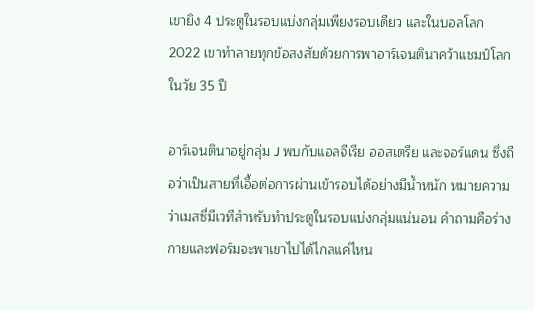เขายิง 4 ประตูในรอบแบ่งกลุ่มเพียงรอบเดียว และในบอลโลก 2022 เขาทำลายทุกข้อสงสัยด้วยการพาอาร์เจนตินาคว้าแชมป์โลกในวัย 35 ปี

อาร์เจนตินาอยู่กลุ่ม J พบกับแอลจีเรีย ออสเตรีย และจอร์แดน ซึ่งถือว่าเป็นสายที่เอื้อต่อการผ่านเข้ารอบได้อย่างมีน้ำหนัก หมายความว่าเมสซี่มีเวทีสำหรับทำประตูในรอบแบ่งกลุ่มแน่นอน คำถามคือร่างกายและฟอร์มจะพาเขาไปได้ไกลแค่ไหน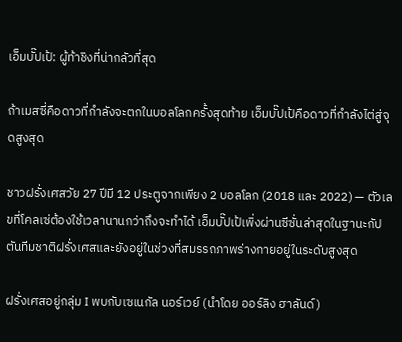เอ็มบั๊ปเป้: ผู้ท้าชิงที่น่ากลัวที่สุด

ถ้าเมสซี่คือดาวที่กำลังจะตกในบอลโลกครั้งสุดท้าย เอ็มบั๊ปเป้คือดาวที่กำลังไต่สู่จุดสูงสุด

ชาวฝรั่งเศสวัย 27 ปีมี 12 ประตูจากเพียง 2 บอลโลก (2018 และ 2022) — ตัวเลขที่โคลเซ่ต้องใช้เวลานานกว่าถึงจะทำได้ เอ็มบั๊ปเป้เพิ่งผ่านซีซั่นล่าสุดในฐานะกัปตันทีมชาติฝรั่งเศสและยังอยู่ในช่วงที่สมรรถภาพร่างกายอยู่ในระดับสูงสุด

ฝรั่งเศสอยู่กลุ่ม I พบกับเซเนกัล นอร์เวย์ (นำโดย ออร์ลิง ฮาลันด์)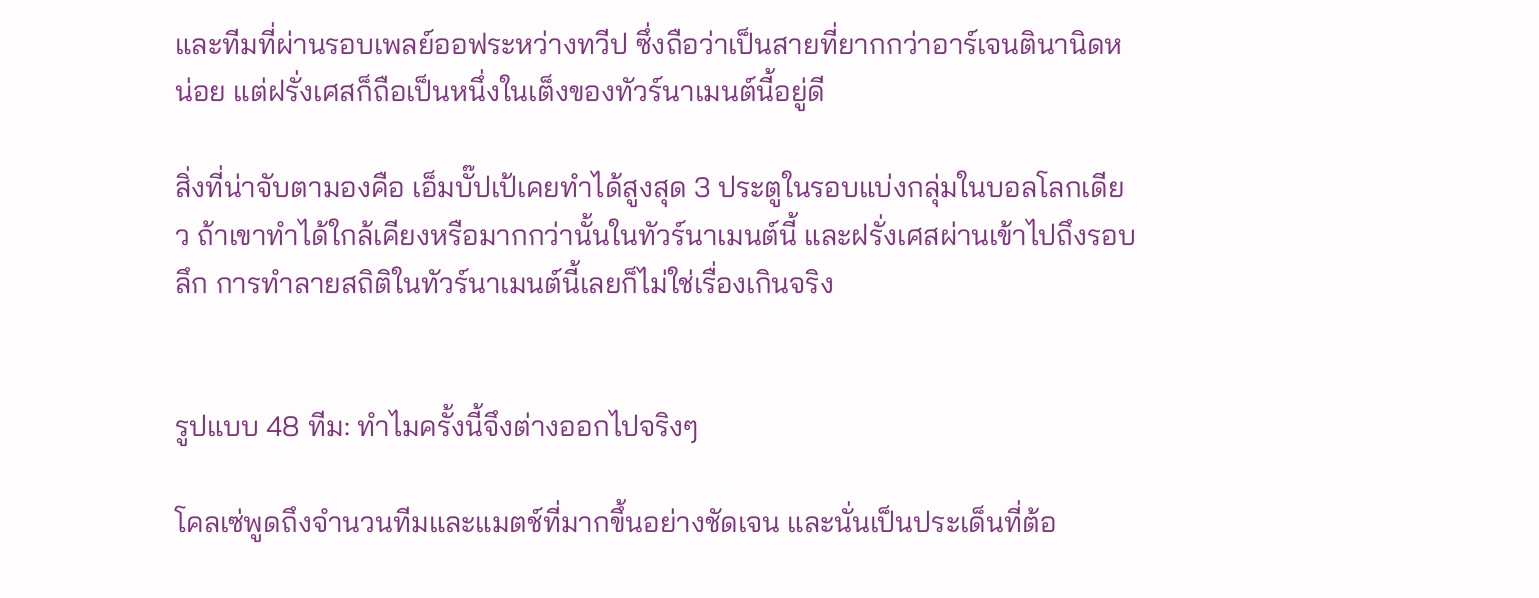และทีมที่ผ่านรอบเพลย์ออฟระหว่างทวีป ซึ่งถือว่าเป็นสายที่ยากกว่าอาร์เจนตินานิดหน่อย แต่ฝรั่งเศสก็ถือเป็นหนึ่งในเต็งของทัวร์นาเมนต์นี้อยู่ดี

สิ่งที่น่าจับตามองคือ เอ็มบั๊ปเป้เคยทำได้สูงสุด 3 ประตูในรอบแบ่งกลุ่มในบอลโลกเดียว ถ้าเขาทำได้ใกล้เคียงหรือมากกว่านั้นในทัวร์นาเมนต์นี้ และฝรั่งเศสผ่านเข้าไปถึงรอบลึก การทำลายสถิติในทัวร์นาเมนต์นี้เลยก็ไม่ใช่เรื่องเกินจริง


รูปแบบ 48 ทีม: ทำไมครั้งนี้จึงต่างออกไปจริงๆ

โคลเซ่พูดถึงจำนวนทีมและแมตช์ที่มากขึ้นอย่างชัดเจน และนั่นเป็นประเด็นที่ต้อ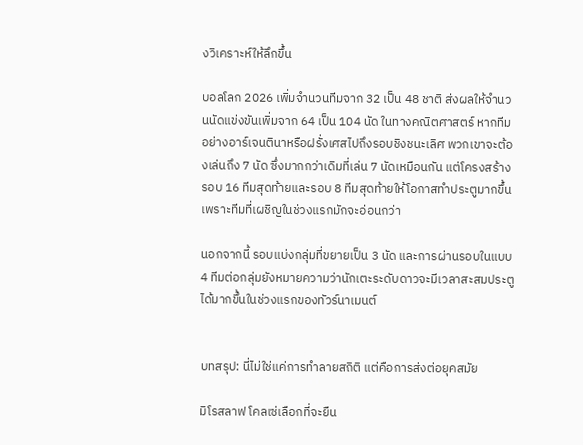งวิเคราะห์ให้ลึกขึ้น

บอลโลก 2026 เพิ่มจำนวนทีมจาก 32 เป็น 48 ชาติ ส่งผลให้จำนวนนัดแข่งขันเพิ่มจาก 64 เป็น 104 นัด ในทางคณิตศาสตร์ หากทีมอย่างอาร์เจนตินาหรือฝรั่งเศสไปถึงรอบชิงชนะเลิศ พวกเขาจะต้องเล่นถึง 7 นัด ซึ่งมากกว่าเดิมที่เล่น 7 นัดเหมือนกัน แต่โครงสร้างรอบ 16 ทีมสุดท้ายและรอบ 8 ทีมสุดท้ายให้โอกาสทำประตูมากขึ้นเพราะทีมที่เผชิญในช่วงแรกมักจะอ่อนกว่า

นอกจากนี้ รอบแบ่งกลุ่มที่ขยายเป็น 3 นัด และการผ่านรอบในแบบ 4 ทีมต่อกลุ่มยังหมายความว่านักเตะระดับดาวจะมีเวลาสะสมประตูได้มากขึ้นในช่วงแรกของทัวร์นาเมนต์


บทสรุป: นี่ไม่ใช่แค่การทำลายสถิติ แต่คือการส่งต่อยุคสมัย

มิโรสลาฟ โคลเซ่เลือกที่จะยืน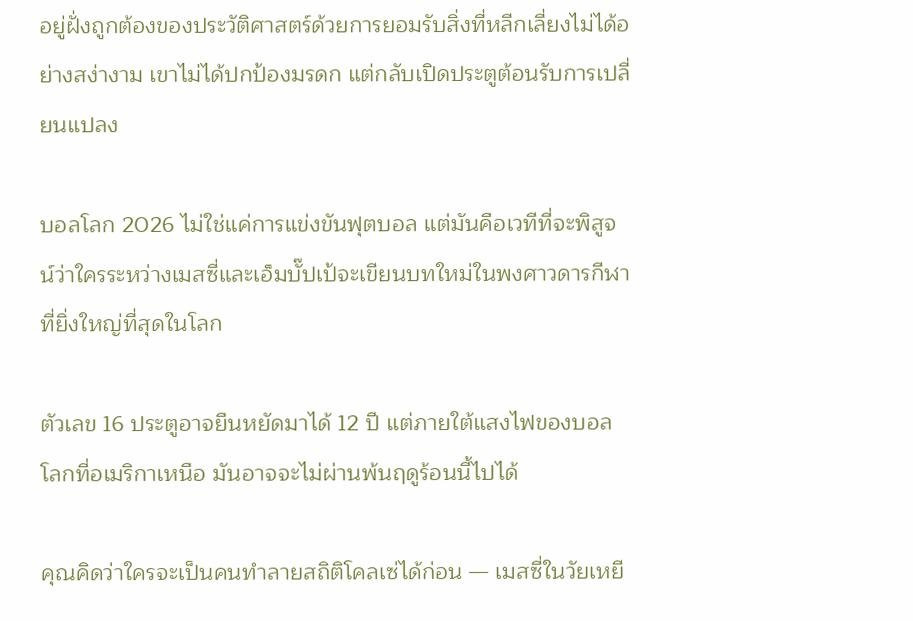อยู่ฝั่งถูกต้องของประวัติศาสตร์ด้วยการยอมรับสิ่งที่หลีกเลี่ยงไม่ได้อย่างสง่างาม เขาไม่ได้ปกป้องมรดก แต่กลับเปิดประตูต้อนรับการเปลี่ยนแปลง

บอลโลก 2026 ไม่ใช่แค่การแข่งขันฟุตบอล แต่มันคือเวทีที่จะพิสูจน์ว่าใครระหว่างเมสซี่และเอ็มบั๊ปเป้จะเขียนบทใหม่ในพงศาวดารกีฬาที่ยิ่งใหญ่ที่สุดในโลก

ตัวเลข 16 ประตูอาจยืนหยัดมาได้ 12 ปี แต่ภายใต้แสงไฟของบอลโลกที่อเมริกาเหนือ มันอาจจะไม่ผ่านพ้นฤดูร้อนนี้ไปได้

คุณคิดว่าใครจะเป็นคนทำลายสถิติโคลเซ่ได้ก่อน — เมสซี่ในวัยเหยี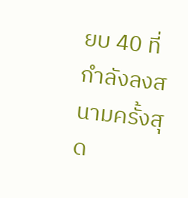ยบ 40 ที่กำลังลงสนามครั้งสุด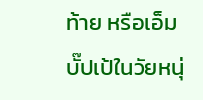ท้าย หรือเอ็มบั๊ปเป้ในวัยหนุ่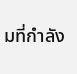มที่กำลัง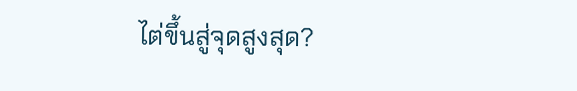ไต่ขึ้นสู่จุดสูงสุด?